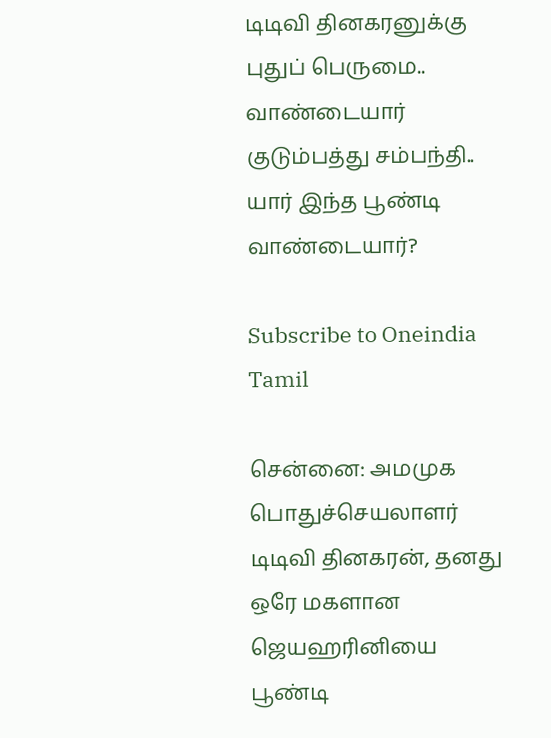டிடிவி தினகரனுக்கு புதுப் பெருமை.. வாண்டையார் குடும்பத்து சம்பந்தி.. யார் இந்த பூண்டி வாண்டையார்?

Subscribe to Oneindia Tamil

சென்னை: அமமுக பொதுச்செயலாளர் டிடிவி தினகரன், தனது ஒரே மகளான ஜெயஹரினியை பூண்டி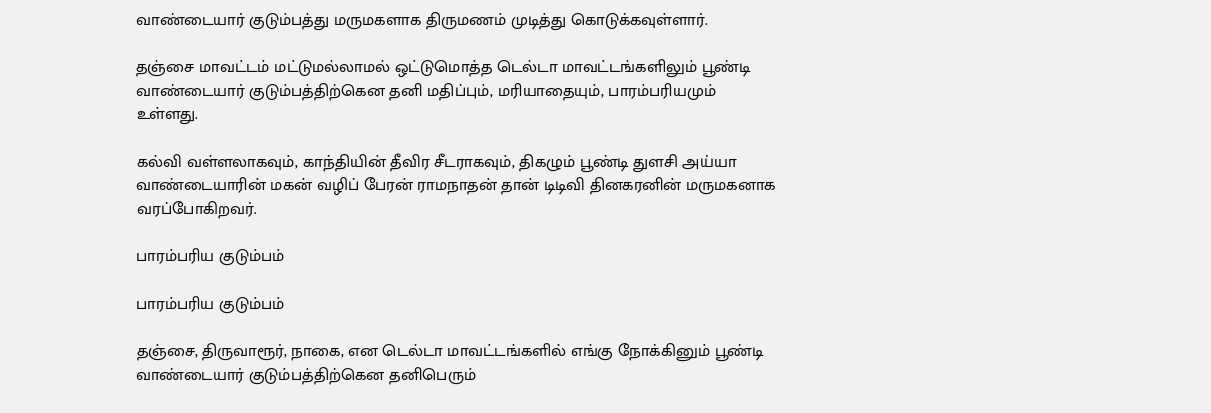வாண்டையார் குடும்பத்து மருமகளாக திருமணம் முடித்து கொடுக்கவுள்ளார்.

தஞ்சை மாவட்டம் மட்டுமல்லாமல் ஒட்டுமொத்த டெல்டா மாவட்டங்களிலும் பூண்டி வாண்டையார் குடும்பத்திற்கென தனி மதிப்பும், மரியாதையும், பாரம்பரியமும் உள்ளது.

கல்வி வள்ளலாகவும், காந்தியின் தீவிர சீடராகவும், திகழும் பூண்டி துளசி அய்யா வாண்டையாரின் மகன் வழிப் பேரன் ராமநாதன் தான் டிடிவி தினகரனின் மருமகனாக வரப்போகிறவர்.

பாரம்பரிய குடும்பம்

பாரம்பரிய குடும்பம்

தஞ்சை, திருவாரூர், நாகை, என டெல்டா மாவட்டங்களில் எங்கு நோக்கினும் பூண்டி வாண்டையார் குடும்பத்திற்கென தனிபெரும்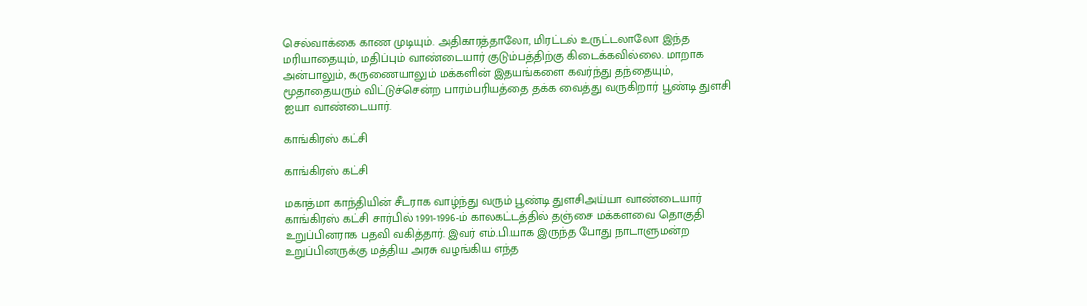செல்வாக்கை காண முடியும். அதிகாரத்தாலோ, மிரட்டல் உருட்டலாலோ இந்த மரியாதையும், மதிப்பும் வாண்டையார் குடும்பத்திற்கு கிடைக்கவில்லை. மாறாக அன்பாலும், கருணையாலும் மக்களின் இதயங்களை கவர்ந்து தந்தையும், மூதாதையரும் விட்டுச்சென்ற பாரம்பரியத்தை தக்க வைத்து வருகிறார் பூண்டி துளசி ஐயா வாண்டையார்.

காங்கிரஸ் கட்சி

காங்கிரஸ் கட்சி

மகாத்மா காந்தியின் சீடராக வாழ்ந்து வரும் பூண்டி துளசிஅய்யா வாண்டையார் காங்கிரஸ் கட்சி சார்பில் 1991-1996-ம் காலகட்டத்தில் தஞ்சை மக்களவை தொகுதி உறுப்பினராக பதவி வகித்தார். இவர் எம்.பி.யாக இருந்த போது நாடாளுமன்ற உறுப்பினருக்கு மத்திய அரசு வழங்கிய எந்த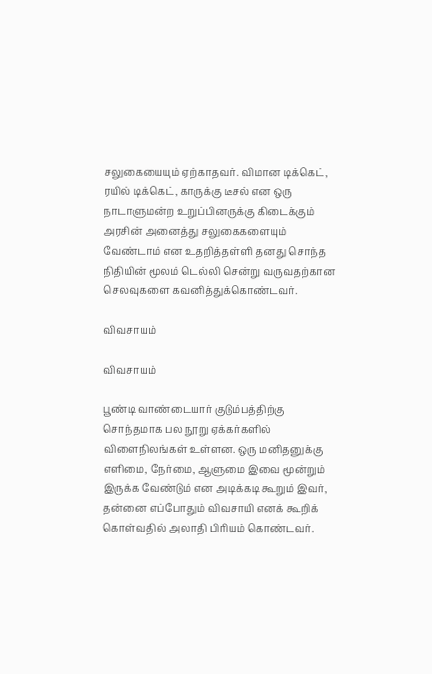சலுகையையும் ஏற்காதவர். விமான டிக்கெட், ரயில் டிக்கெட், காருக்கு டீசல் என ஒரு நாடாளுமன்ற உறுப்பினருக்கு கிடைக்கும் அரசின் அனைத்து சலுகைகளையும் வேண்டாம் என உதறித்தள்ளி தனது சொந்த நிதியின் மூலம் டெல்லி சென்று வருவதற்கான செலவுகளை கவனித்துக்கொண்டவர்.

விவசாயம்

விவசாயம்

பூண்டி வாண்டையார் குடும்பத்திற்கு சொந்தமாக பல நூறு ஏக்கர்களில் விளைநிலங்கள் உள்ளன. ஒரு மனிதனுக்கு எளிமை, நேர்மை, ஆளுமை இவை மூன்றும் இருக்க வேண்டும் என அடிக்கடி கூறும் இவர், தன்னை எப்போதும் விவசாயி எனக் கூறிக் கொள்வதில் அலாதி பிரியம் கொண்டவர்.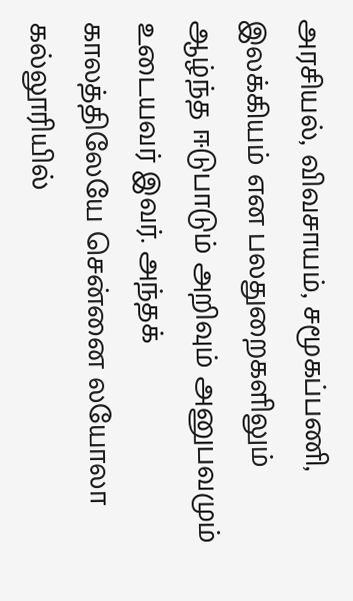அரசியல், விவசாயம், சமூகப்பணி, இலக்கியம் என பலதுறைகளிலும் ஆழ்ந்த ஈடுபாடும் அறிவும் அனுபவமும் உடையவர் இவர். அந்தக் காலத்திலேயே சென்னை லயோலா கல்லூரியில்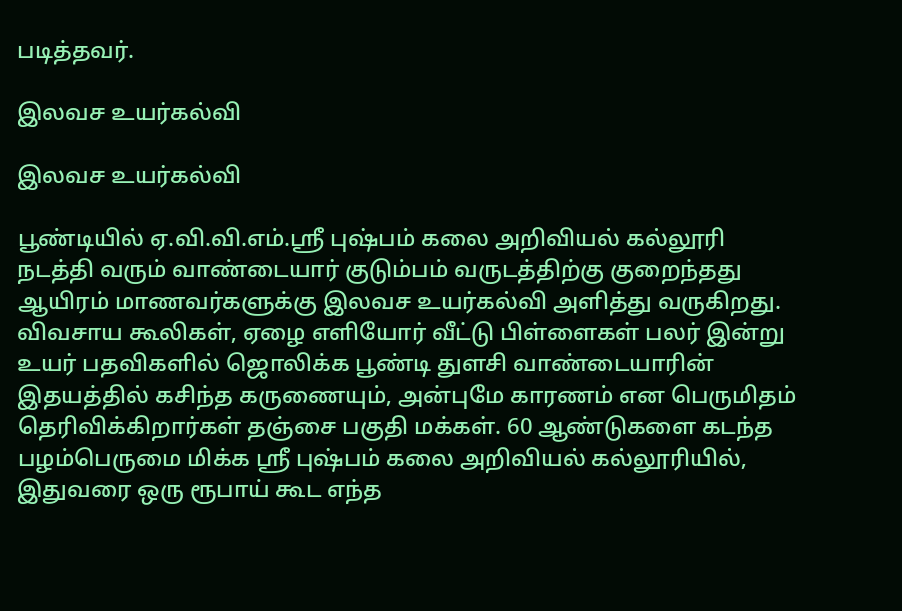படித்தவர்.

இலவச உயர்கல்வி

இலவச உயர்கல்வி

பூண்டியில் ஏ.வி.வி.எம்.ஸ்ரீ புஷ்பம் கலை அறிவியல் கல்லூரி நடத்தி வரும் வாண்டையார் குடும்பம் வருடத்திற்கு குறைந்தது ஆயிரம் மாணவர்களுக்கு இலவச உயர்கல்வி அளித்து வருகிறது. விவசாய கூலிகள், ஏழை எளியோர் வீட்டு பிள்ளைகள் பலர் இன்று உயர் பதவிகளில் ஜொலிக்க பூண்டி துளசி வாண்டையாரின் இதயத்தில் கசிந்த கருணையும், அன்புமே காரணம் என பெருமிதம் தெரிவிக்கிறார்கள் தஞ்சை பகுதி மக்கள். 60 ஆண்டுகளை கடந்த பழம்பெருமை மிக்க ஸ்ரீ புஷ்பம் கலை அறிவியல் கல்லூரியில், இதுவரை ஒரு ரூபாய் கூட எந்த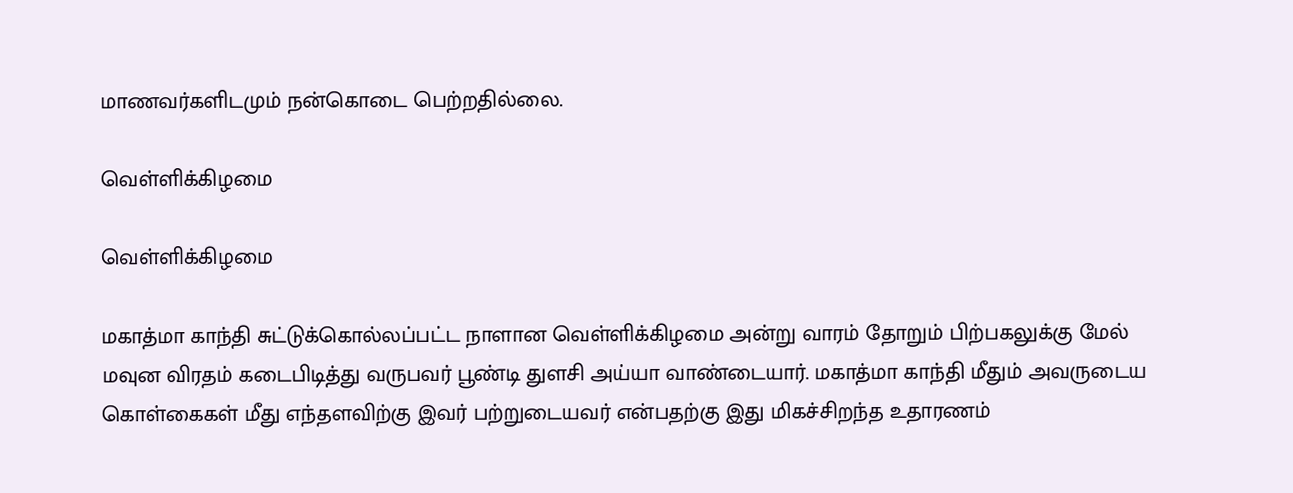மாணவர்களிடமும் நன்கொடை பெற்றதில்லை.

வெள்ளிக்கிழமை

வெள்ளிக்கிழமை

மகாத்மா காந்தி சுட்டுக்கொல்லப்பட்ட நாளான வெள்ளிக்கிழமை அன்று வாரம் தோறும் பிற்பகலுக்கு மேல் மவுன விரதம் கடைபிடித்து வருபவர் பூண்டி துளசி அய்யா வாண்டையார். மகாத்மா காந்தி மீதும் அவருடைய கொள்கைகள் மீது எந்தளவிற்கு இவர் பற்றுடையவர் என்பதற்கு இது மிகச்சிறந்த உதாரணம்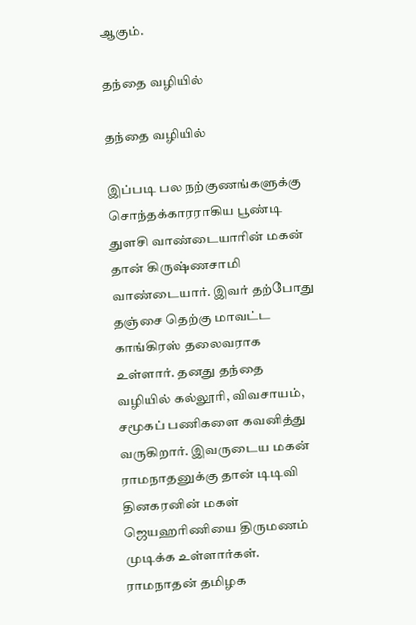ஆகும்.

தந்தை வழியில்

தந்தை வழியில்

இப்படி பல நற்குணங்களுக்கு சொந்தக்காரராகிய பூண்டி துளசி வாண்டையாரின் மகன் தான் கிருஷ்ணசாமி வாண்டையார். இவர் தற்போது தஞ்சை தெற்கு மாவட்ட காங்கிரஸ் தலைவராக உள்ளார். தனது தந்தை வழியில் கல்லூரி, விவசாயம், சமூகப் பணிகளை கவனித்து வருகிறார். இவருடைய மகன் ராமநாதனுக்கு தான் டிடிவி தினகரனின் மகள் ஜெயஹரிணியை திருமணம் முடிக்க உள்ளார்கள். ராமநாதன் தமிழக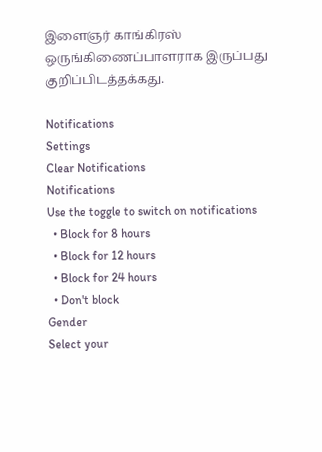இளைஞர் காங்கிரஸ் ஒருங்கிணைப்பாளராக இருப்பது குறிப்பிடத்தக்கது.

Notifications
Settings
Clear Notifications
Notifications
Use the toggle to switch on notifications
  • Block for 8 hours
  • Block for 12 hours
  • Block for 24 hours
  • Don't block
Gender
Select your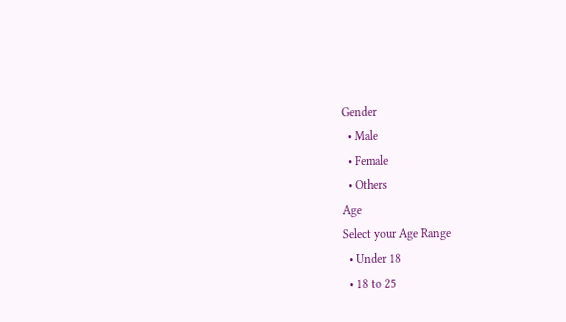Gender
  • Male
  • Female
  • Others
Age
Select your Age Range
  • Under 18
  • 18 to 25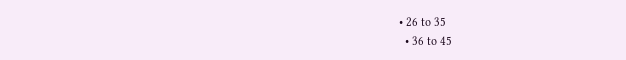• 26 to 35
  • 36 to 45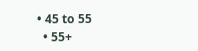• 45 to 55
  • 55+